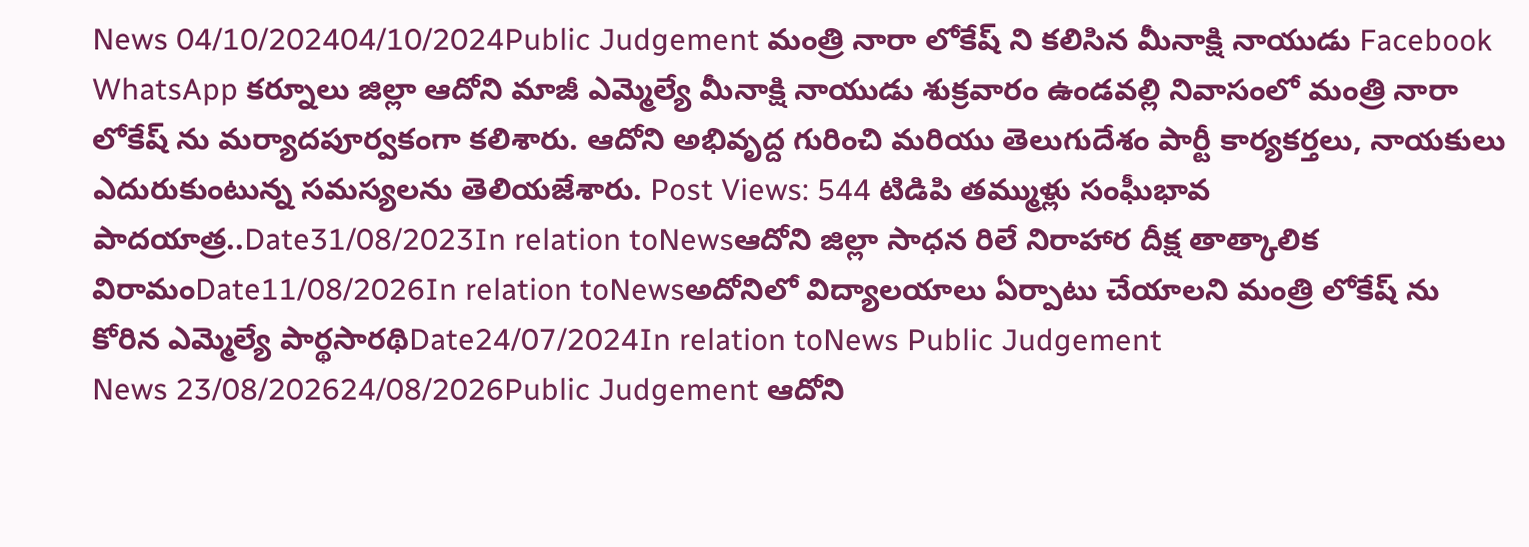News 04/10/202404/10/2024Public Judgement మంత్రి నారా లోకేష్ ని కలిసిన మీనాక్షి నాయుడు Facebook WhatsApp కర్నూలు జిల్లా ఆదోని మాజీ ఎమ్మెల్యే మీనాక్షి నాయుడు శుక్రవారం ఉండవల్లి నివాసంలో మంత్రి నారా లోకేష్ ను మర్యాదపూర్వకంగా కలిశారు. ఆదోని అభివృద్ద గురించి మరియు తెలుగుదేశం పార్టీ కార్యకర్తలు, నాయకులు ఎదురుకుంటున్న సమస్యలను తెలియజేశారు. Post Views: 544 టిడిపి తమ్ముళ్లు సంఘీభావ పాదయాత్ర..Date31/08/2023In relation toNewsఆదోని జిల్లా సాధన రిలే నిరాహార దీక్ష తాత్కాలిక విరామంDate11/08/2026In relation toNewsఅదోనిలో విద్యాలయాలు ఏర్పాటు చేయాలని మంత్రి లోకేష్ ను కోరిన ఎమ్మెల్యే పార్థసారథిDate24/07/2024In relation toNews Public Judgement
News 23/08/202624/08/2026Public Judgement ఆదోని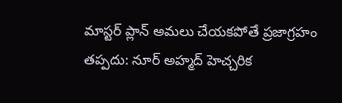మాస్టర్ ప్లాన్ అమలు చేయకపోతే ప్రజాగ్రహం తప్పదు: నూర్ అహ్మద్ హెచ్చరిక